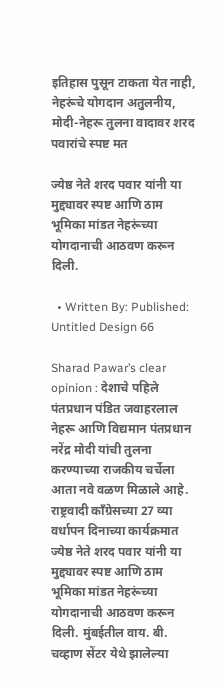इतिहास पुसून टाकता येत नाही, नेहरूंचे योगदान अतुलनीय, मोदी-नेहरू तुलना वादावर शरद पवारांचे स्पष्ट मत

ज्येष्ठ नेते शरद पवार यांनी या मुद्द्यावर स्पष्ट आणि ठाम भूमिका मांडत नेहरूंच्या योगदानाची आठवण करून दिली.

  • Written By: Published:
Untitled Design 66

Sharad Pawar’s clear opinion : देशाचे पहिले पंतप्रधान पंडित जवाहरलाल नेहरू आणि विद्यमान पंतप्रधान नरेंद्र मोदी यांची तुलना करण्याच्या राजकीय चर्चेला आता नवे वळण मिळाले आहे. राष्ट्रवादी काँग्रेसच्या 27 व्या वर्धापन दिनाच्या कार्यक्रमात ज्येष्ठ नेते शरद पवार यांनी या मुद्द्यावर स्पष्ट आणि ठाम भूमिका मांडत नेहरूंच्या योगदानाची आठवण करून दिली. मुंबईतील वाय. बी. चव्हाण सेंटर येथे झालेल्या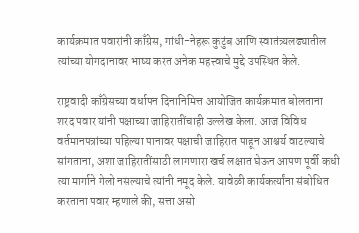कार्यक्रमात पवारांनी काँग्रेस, गांधी-नेहरू कुटुंब आणि स्वातंत्र्यलढ्यातील त्यांच्या योगदानावर भाष्य करत अनेक महत्त्वाचे मुद्दे उपस्थित केले.

राष्ट्रवादी काँग्रेसच्या वर्धापन दिनानिमित्त आयोजित कार्यक्रमात बोलताना शरद पवार यांनी पक्षाच्या जाहिरातींचाही उल्लेख केला. आज विविध वर्तमानपत्रांच्या पहिल्या पानावर पक्षाची जाहिरात पाहून आश्चर्य वाटल्याचे सांगताना, अशा जाहिरातींसाठी लागणारा खर्च लक्षात घेऊन आपण पूर्वी कधी त्या मार्गाने गेलो नसल्याचे त्यांनी नमूद केले. यावेळी कार्यकर्त्यांना संबोधित करताना पवार म्हणाले की, सत्ता असो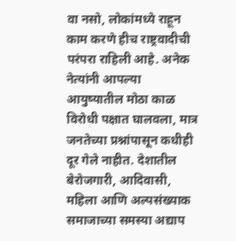वा नसो, लोकांमध्ये राहून काम करणे हीच राष्ट्रवादीची परंपरा राहिली आहे. अनेक नेत्यांनी आपल्या आयुष्यातील मोठा काळ विरोधी पक्षात घालवला, मात्र जनतेच्या प्रश्नांपासून कधीही दूर गेले नाहीत. देशातील बेरोजगारी, आदिवासी, महिला आणि अल्पसंख्याक समाजाच्या समस्या अद्याप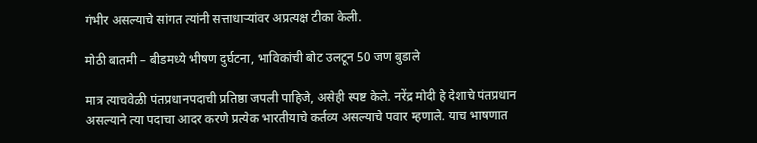गंभीर असल्याचे सांगत त्यांनी सत्ताधाऱ्यांवर अप्रत्यक्ष टीका केली.

मोठी बातमी – बीडमध्ये भीषण दुर्घटना, भाविकांची बोट उलटून 50 जण बुडाले

मात्र त्याचवेळी पंतप्रधानपदाची प्रतिष्ठा जपली पाहिजे, असेही स्पष्ट केले. नरेंद्र मोदी हे देशाचे पंतप्रधान असल्याने त्या पदाचा आदर करणे प्रत्येक भारतीयाचे कर्तव्य असल्याचे पवार म्हणाले. याच भाषणात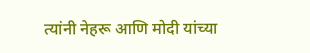त्यांनी नेहरू आणि मोदी यांच्या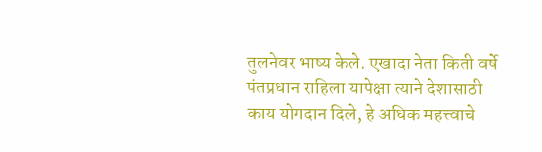तुलनेवर भाष्य केले. एखादा नेता किती वर्षे पंतप्रधान राहिला यापेक्षा त्याने देशासाठी काय योगदान दिले, हे अधिक महत्त्वाचे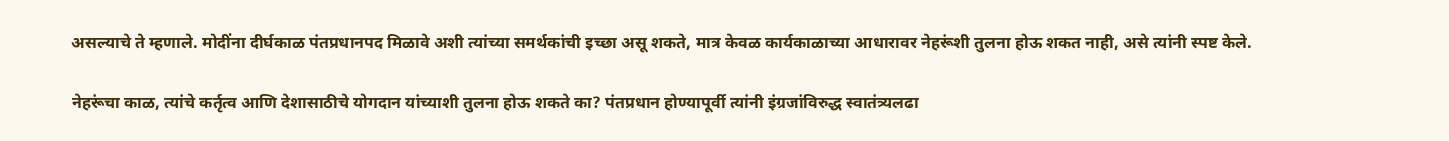असल्याचे ते म्हणाले. मोदींना दीर्घकाळ पंतप्रधानपद मिळावे अशी त्यांच्या समर्थकांची इच्छा असू शकते, मात्र केवळ कार्यकाळाच्या आधारावर नेहरूंशी तुलना होऊ शकत नाही, असे त्यांनी स्पष्ट केले.

नेहरूंचा काळ, त्यांचे कर्तृत्व आणि देशासाठीचे योगदान यांच्याशी तुलना होऊ शकते का? पंतप्रधान होण्यापूर्वी त्यांनी इंग्रजांविरुद्ध स्वातंत्र्यलढा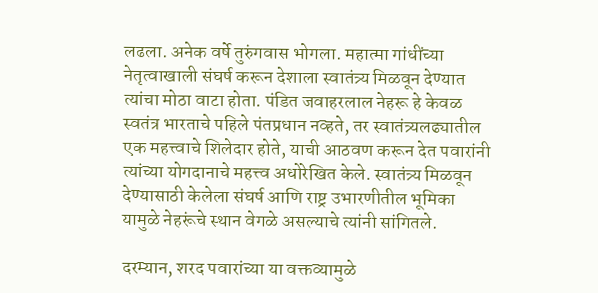लढला. अनेक वर्षे तुरुंगवास भोगला. महात्मा गांधींच्या नेतृत्वाखाली संघर्ष करून देशाला स्वातंत्र्य मिळवून देण्यात त्यांचा मोठा वाटा होता. पंडित जवाहरलाल नेहरू हे केवळ स्वतंत्र भारताचे पहिले पंतप्रधान नव्हते, तर स्वातंत्र्यलढ्यातील एक महत्त्वाचे शिलेदार होते, याची आठवण करून देत पवारांनी त्यांच्या योगदानाचे महत्त्व अधोरेखित केले. स्वातंत्र्य मिळवून देण्यासाठी केलेला संघर्ष आणि राष्ट्र उभारणीतील भूमिका यामुळे नेहरूंचे स्थान वेगळे असल्याचे त्यांनी सांगितले.

दरम्यान, शरद पवारांच्या या वक्तव्यामुळे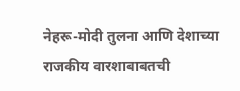नेहरू-मोदी तुलना आणि देशाच्या राजकीय वारशाबाबतची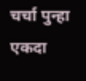चर्चा पुन्हा एकदा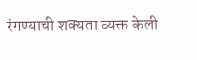रंगण्याची शक्यता व्यक्त केली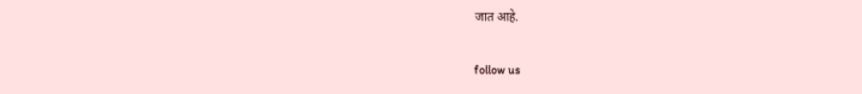जात आहे.

follow us